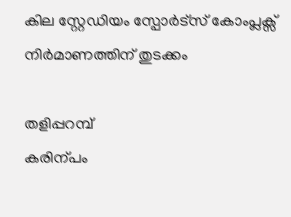കില സ്റ്റേഡിയം സ്പോർട്സ് കോംപ്ലക്സ് നിർമാണത്തിന് തുടക്കം

തളിപ്പറമ്പ്
കരിന്പം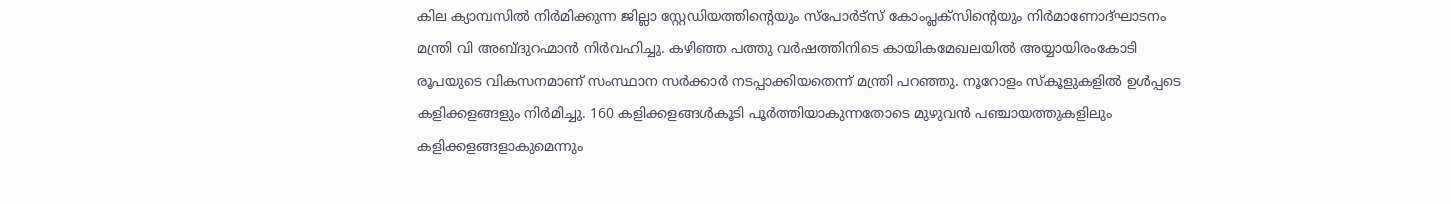കില ക്യാമ്പസിൽ നിർമിക്കുന്ന ജില്ലാ സ്റ്റേഡിയത്തിന്റെയും സ്പോർട്സ് കോംപ്ലക്സിന്റെയും നിർമാണോദ്ഘാടനം മന്ത്രി വി അബ്ദുറഹ്മാൻ നിർവഹിച്ചു. കഴിഞ്ഞ പത്തു വർഷത്തിനിടെ കായികമേഖലയിൽ അയ്യായിരംകോടി രൂപയുടെ വികസനമാണ് സംസ്ഥാന സർക്കാർ നടപ്പാക്കിയതെന്ന് മന്ത്രി പറഞ്ഞു. നൂറോളം സ്കൂളുകളിൽ ഉൾപ്പടെ കളിക്കളങ്ങളും നിർമിച്ചു. 160 കളിക്കളങ്ങൾകൂടി പൂർത്തിയാകുന്നതോടെ മുഴുവൻ പഞ്ചായത്തുകളിലും കളിക്കളങ്ങളാകുമെന്നും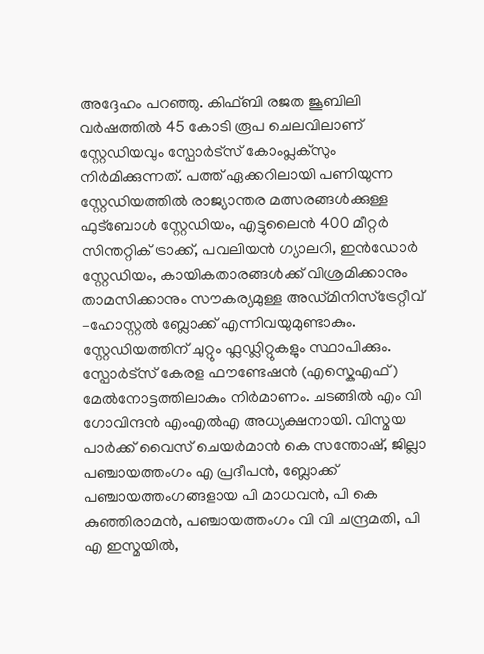അദ്ദേഹം പറഞ്ഞു. കിഫ്ബി രജത ജൂബിലി വർഷത്തിൽ 45 കോടി രൂപ ചെലവിലാണ് സ്റ്റേഡിയവും സ്പോർട്സ് കോംപ്ലക്സും നിർമിക്കുന്നത്. പത്ത് ഏക്കറിലായി പണിയുന്ന സ്റ്റേഡിയത്തിൽ രാജ്യാന്തര മത്സരങ്ങൾക്കുള്ള ഫുട്ബോൾ സ്റ്റേഡിയം, എട്ടുലൈൻ 400 മീറ്റർ സിന്തറ്റിക് ട്രാക്ക്, പവലിയൻ ഗ്യാലറി, ഇൻഡോർ സ്റ്റേഡിയം, കായികതാരങ്ങൾക്ക് വിശ്രമിക്കാനും താമസിക്കാനും സൗകര്യമുള്ള അഡ്മിനിസ്ട്രേറ്റീവ് –ഹോസ്റ്റൽ ബ്ലോക്ക് എന്നിവയുമുണ്ടാകും. സ്റ്റേഡിയത്തിന് ചുറ്റും ഫ്ലഡ്ലിറ്റുകളും സ്ഥാപിക്കും. സ്പോർട്സ് കേരള ഫൗണ്ടേഷൻ (എസ്കെഎഫ്) മേൽനോട്ടത്തിലാകും നിർമാണം. ചടങ്ങിൽ എം വി ഗോവിന്ദൻ എംഎൽഎ അധ്യക്ഷനായി. വിസ്മയ പാർക്ക് വൈസ് ചെയർമാൻ കെ സന്തോഷ്, ജില്ലാ പഞ്ചായത്തംഗം എ പ്രദീപൻ, ബ്ലോക്ക് പഞ്ചായത്തംഗങ്ങളായ പി മാധവൻ, പി കെ കുഞ്ഞിരാമൻ, പഞ്ചായത്തംഗം വി വി ചന്ദ്രമതി, പി എ ഇസ്മയിൽ,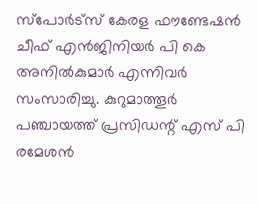സ്പോർട്സ് കേരള ഫൗണ്ടേഷൻ ചീഫ് എൻജിനിയർ പി കെ അനിൽകുമാർ എന്നിവർ സംസാരിച്ചു. കുറുമാത്തൂർ പഞ്ചായത്ത് പ്രസിഡന്റ് എസ് പി രമേശൻ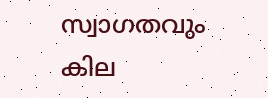സ്വാഗതവും കില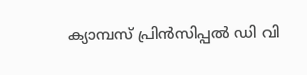ക്യാമ്പസ് പ്രിൻസിപ്പൽ ഡി വി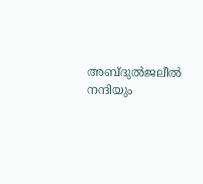അബ്ദുൽജലീൽ നന്ദിയും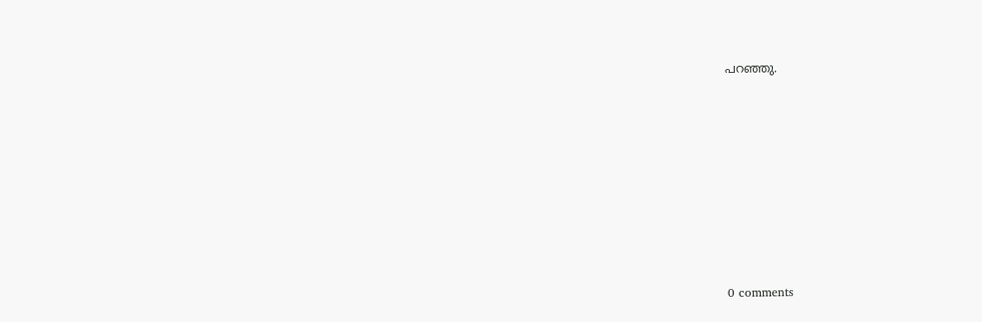പറഞ്ഞു.










0 comments